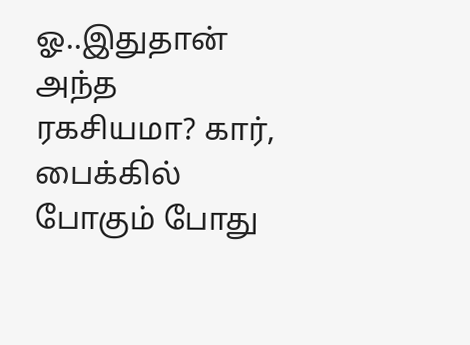ஓ..இதுதான் அந்த ரகசியமா? கார், பைக்கில் போகும் போது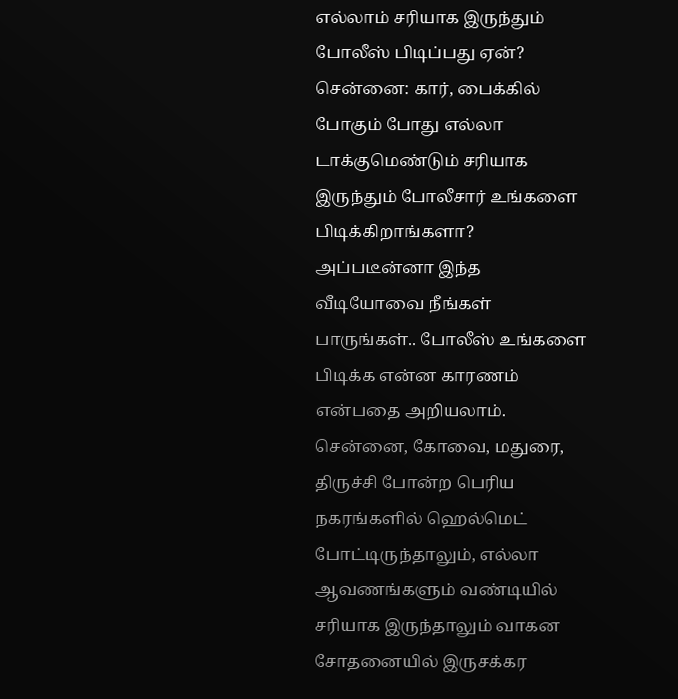எல்லாம் சரியாக இருந்தும் போலீஸ் பிடிப்பது ஏன்?
சென்னை: கார், பைக்கில் போகும் போது எல்லா டாக்குமெண்டும் சரியாக இருந்தும் போலீசார் உங்களை பிடிக்கிறாங்களா? அப்படீன்னா இந்த வீடியோவை நீங்கள் பாருங்கள்.. போலீஸ் உங்களை பிடிக்க என்ன காரணம் என்பதை அறியலாம்.
சென்னை, கோவை, மதுரை, திருச்சி போன்ற பெரிய நகரங்களில் ஹெல்மெட் போட்டிருந்தாலும், எல்லா ஆவணங்களும் வண்டியில் சரியாக இருந்தாலும் வாகன சோதனையில் இருசக்கர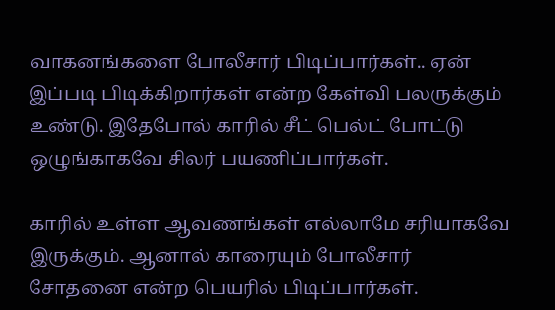வாகனங்களை போலீசார் பிடிப்பார்கள்.. ஏன் இப்படி பிடிக்கிறார்கள் என்ற கேள்வி பலருக்கும் உண்டு. இதேபோல் காரில் சீட் பெல்ட் போட்டு ஒழுங்காகவே சிலர் பயணிப்பார்கள்.

காரில் உள்ள ஆவணங்கள் எல்லாமே சரியாகவே இருக்கும். ஆனால் காரையும் போலீசார் சோதனை என்ற பெயரில் பிடிப்பார்கள்.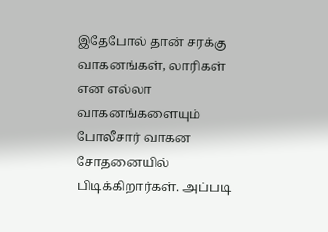இதேபோல் தான் சரக்கு வாகனங்கள், லாரிகள் என எல்லா வாகனங்களையும் போலீசார் வாகன சோதனையில் பிடிக்கிறார்கள். அப்படி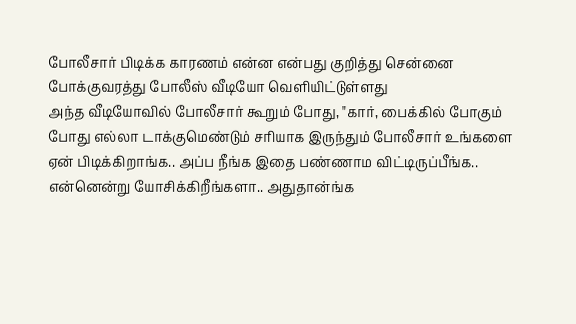போலீசார் பிடிக்க காரணம் என்ன என்பது குறித்து சென்னை போக்குவரத்து போலீஸ் வீடியோ வெளியிட்டுள்ளது
அந்த வீடியோவில் போலீசார் கூறும் போது, "கார், பைக்கில் போகும் போது எல்லா டாக்குமெண்டும் சரியாக இருந்தும் போலீசார் உங்களை ஏன் பிடிக்கிறாங்க.. அப்ப நீங்க இதை பண்ணாம விட்டிருப்பீங்க.. என்னென்று யோசிக்கிறீங்களா.. அதுதான்ங்க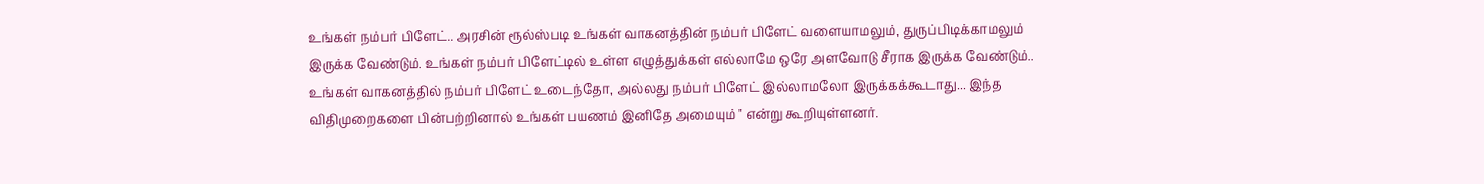உங்கள் நம்பர் பிளேட்.. அரசின் ரூல்ஸ்படி உங்கள் வாகனத்தின் நம்பர் பிளேட் வளையாமலும், துருப்பிடிக்காமலும் இருக்க வேண்டும். உங்கள் நம்பர் பிளேட்டில் உள்ள எழுத்துக்கள் எல்லாமே ஒரே அளவோடு சீராக இருக்க வேண்டும்..
உங்கள் வாகனத்தில் நம்பர் பிளேட் உடைந்தோ, அல்லது நம்பர் பிளேட் இல்லாமலோ இருக்கக்கூடாது... இந்த விதிமுறைகளை பின்பற்றினால் உங்கள் பயணம் இனிதே அமையும் " என்று கூறியுள்ளனர்.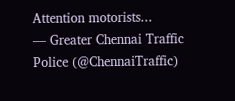Attention motorists...
— Greater Chennai Traffic Police (@ChennaiTraffic)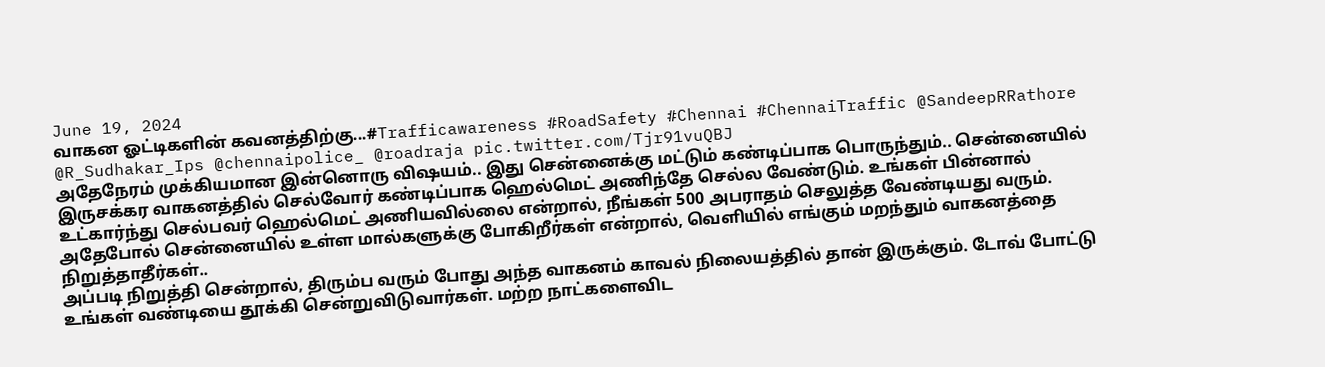June 19, 2024
வாகன ஓட்டிகளின் கவனத்திற்கு...#Trafficawareness #RoadSafety #Chennai #ChennaiTraffic @SandeepRRathore @R_Sudhakar_Ips @chennaipolice_ @roadraja pic.twitter.com/Tjr91vuQBJ
அதேநேரம் முக்கியமான இன்னொரு விஷயம்.. இது சென்னைக்கு மட்டும் கண்டிப்பாக பொருந்தும்.. சென்னையில் இருசக்கர வாகனத்தில் செல்வோர் கண்டிப்பாக ஹெல்மெட் அணிந்தே செல்ல வேண்டும். உங்கள் பின்னால் உட்கார்ந்து செல்பவர் ஹெல்மெட் அணியவில்லை என்றால், நீங்கள் 500 அபராதம் செலுத்த வேண்டியது வரும். அதேபோல் சென்னையில் உள்ள மால்களுக்கு போகிறீர்கள் என்றால், வெளியில் எங்கும் மறந்தும் வாகனத்தை நிறுத்தாதீர்கள்..
அப்படி நிறுத்தி சென்றால், திரும்ப வரும் போது அந்த வாகனம் காவல் நிலையத்தில் தான் இருக்கும். டோவ் போட்டு உங்கள் வண்டியை தூக்கி சென்றுவிடுவார்கள். மற்ற நாட்களைவிட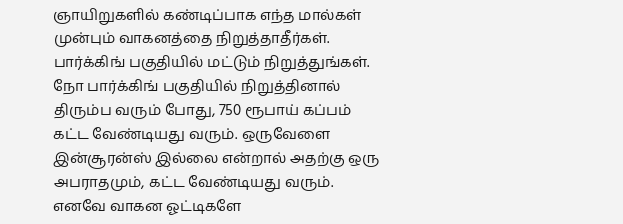ஞாயிறுகளில் கண்டிப்பாக எந்த மால்கள் முன்பும் வாகனத்தை நிறுத்தாதீர்கள். பார்க்கிங் பகுதியில் மட்டும் நிறுத்துங்கள். நோ பார்க்கிங் பகுதியில் நிறுத்தினால் திரும்ப வரும் போது, 750 ரூபாய் கப்பம் கட்ட வேண்டியது வரும். ஒருவேளை இன்சூரன்ஸ் இல்லை என்றால் அதற்கு ஒரு அபராதமும், கட்ட வேண்டியது வரும். எனவே வாகன ஓட்டிகளே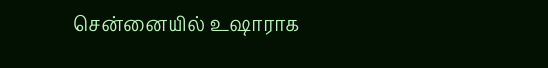சென்னையில் உஷாராக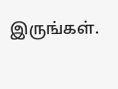இருங்கள்.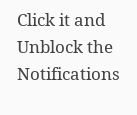Click it and Unblock the Notifications